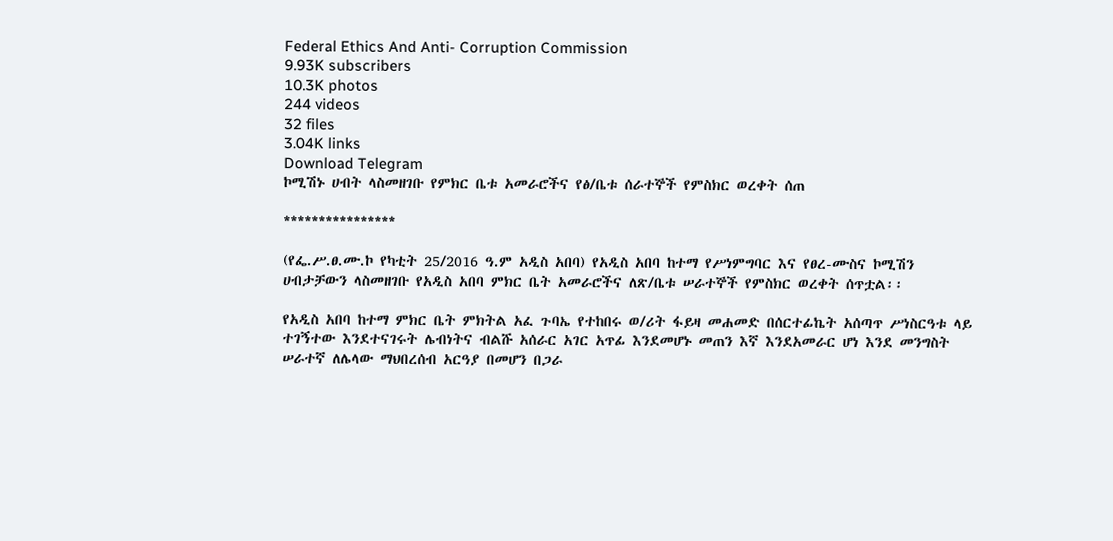Federal Ethics And Anti- Corruption Commission
9.93K subscribers
10.3K photos
244 videos
32 files
3.04K links
Download Telegram
ኮሚሽኑ ሀብት ላስመዘገቡ የምክር ቤቱ አመራሮችና የፅ/ቤቱ ሰራተኞች የምስክር ወረቀት ሰጠ

****************

(የፌ.ሥ.ፀ.ሙ.ኮ የካቲት 25/2016 ዓ.ም አዲስ አበባ) የአዲስ አበባ ከተማ የሥነምግባር እና የፀረ-ሙስና ኮሚሽን ሀብታቻውን ላስመዘገቡ የአዲስ አበባ ምክር ቤት አመራሮችና ለጽ/ቤቱ ሠራተኞች የምስክር ወረቀት ሰጥቷል፡፡

የአዲስ አበባ ከተማ ምክር ቤት ምክትል አፈ ጉባኤ የተከበሩ ወ/ሪት ፋይዛ መሐመድ በሰርተፊኬት አሰጣጥ ሥነስርዓቱ ላይ ተገኝተው እንደተናገሩት ሌብነትና ብልሹ አሰራር አገር አጥፊ እንደመሆኑ መጠን እኛ እንደአመራር ሆነ እንደ መንግስት ሠራተኛ ለሌላው ማህበረሰብ አርዓያ በመሆን በጋራ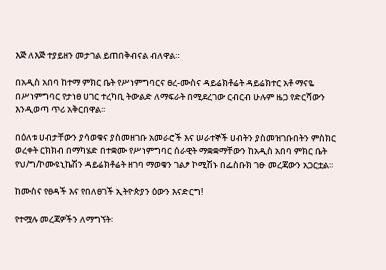እጅ ለእጅ ተያይዘን መታገል ይጠበቅብናል ብለዋል።

በአዲስ አበባ ከተማ ምክር ቤት የሥነምግባርና ፀረ-ሙስና ዳይሬክቶሬት ዳይሬክተር አቶ ማናዬ በሥነምግባር የታነፀ ሀገር ተረካቢ ትውልድ ለማፍራት በሚደረገው ርብርብ ሁሉም ዜጋ የድርሻውን እንዲወጣ ጥሪ አቅርበዋል፡፡

በዕለቱ ሀብታቸውን ያሳወቁና ያስመዘገቡ አመራሮች እና ሠራተኞች ሀብትን ያስመዝገቡበትን ምስክር ወረቀት ርክክብ በማካሄድ በተቋሙ የሥነምግባር ሰራዊት ማቋቋማቸውን ከአዲስ አበባ ምክር ቤት የህ/ግ/ኮሙዩኒኬሽን ዳይሬክቶሬት ዘገባ ማወቁን ገልፆ ኮሚሽኑ በፌስቡክ ገፁ መረጃውን አጋርቷል፡፡

ከሙስና የፀዳች እና የበለፀገች ኢትዮጵያን ዕውን እናድርግ!

የተሟሉ መረጃዎችን ለማግኘት፡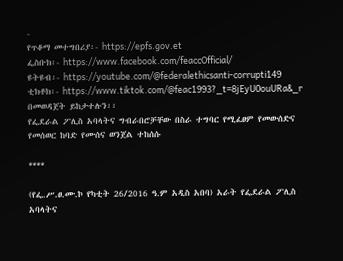-
የጥቆማ መተግበሪያ፡- https://epfs.gov.et
ፌስቡክ፡- https://www.facebook.com/feaccOfficial/
ዩትዩብ፡- https://youtube.com/@federalethicsanti-corrupti149
ቲክቶክ፡- https://www.tiktok.com/@feac1993?_t=8jEyU0ouURa&_r በመወዳጀት ይከታተሉን፡፡
የፌደራል ፖሊስ አባላትና ግብራበሮቻቸው በስራ ተግባር የሚፈፀም የመውሰድና የመሰወር ከባድ የሙሰና ወንጀል ተከሰሱ

****

(የፌ.ሥ.ፀ.ሙ.ኮ የካቲት 26/2016 ዓ.ም አዲስ አበባ) አራት የፌደራል ፖሊስ አባላትና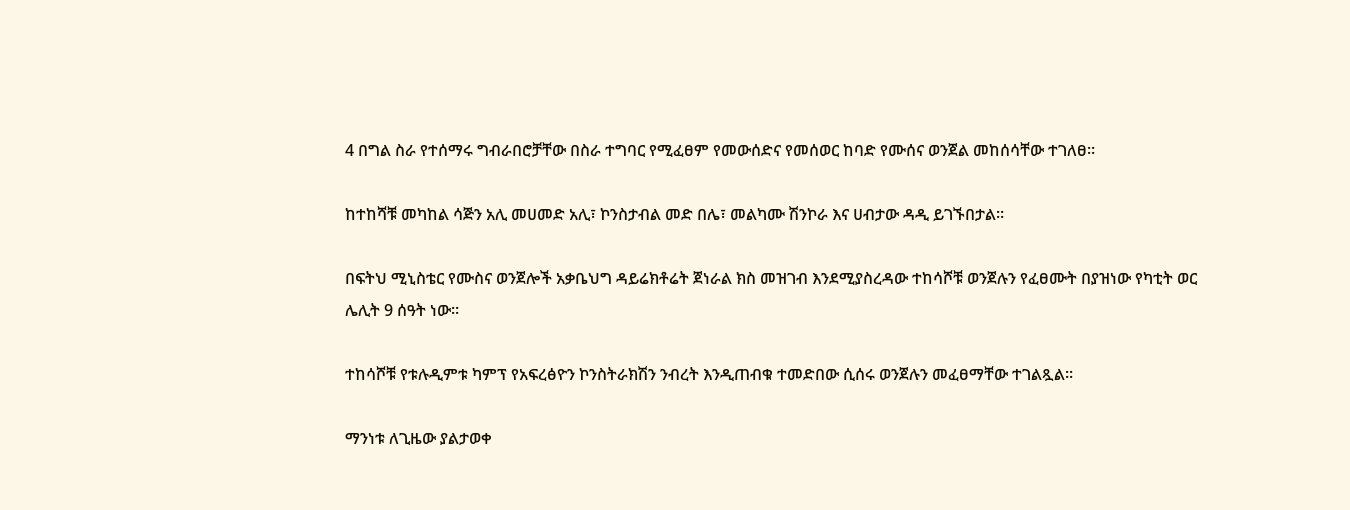4 በግል ስራ የተሰማሩ ግብራበሮቻቸው በስራ ተግባር የሚፈፀም የመውሰድና የመሰወር ከባድ የሙሰና ወንጀል መከሰሳቸው ተገለፀ።

ከተከሻቹ መካከል ሳጅን አሊ መሀመድ አሊ፣ ኮንስታብል መድ በሌ፣ መልካሙ ሽንኮራ እና ሀብታው ዳዲ ይገኙበታል።

በፍትህ ሚኒስቴር የሙስና ወንጀሎች አቃቤህግ ዳይሬክቶሬት ጀነራል ክስ መዝገብ እንደሚያስረዳው ተከሳሾቹ ወንጀሉን የፈፀሙት በያዝነው የካቲት ወር ሌሊት 9 ሰዓት ነው።

ተከሳሾቹ የቱሉዲምቱ ካምፕ የአፍረፅዮን ኮንስትራክሽን ንብረት እንዲጠብቁ ተመድበው ሲሰሩ ወንጀሉን መፈፀማቸው ተገልጿል፡፡

ማንነቱ ለጊዜው ያልታወቀ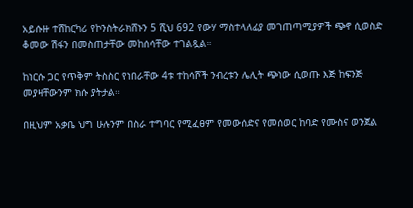አይሱዙ ተሸከርካሪ የኮንስትራክሸኑን 5 ሺህ 692 የውሃ ማስተላለፊያ መገጠጣሚያዎች ጭኖ ሲወስድ ቆመው ሽፋን በመስጠታቸው መከሰሳቸው ተገልጿል።

ከነርሱ ጋር የጥቅም ትስስር የነበራቸው 4ቱ ተከሳሾች ንብረቱን ሌሊት ጭነው ሲወጡ እጅ ከፍንጅ መያዛቸውንም ክሱ ያትታል።

በዚህም አቃቤ ህግ ሁሉንም በስራ ተግባር የሚፈፀም የመውሰድና የመሰወር ከባድ የሙስና ወንጀል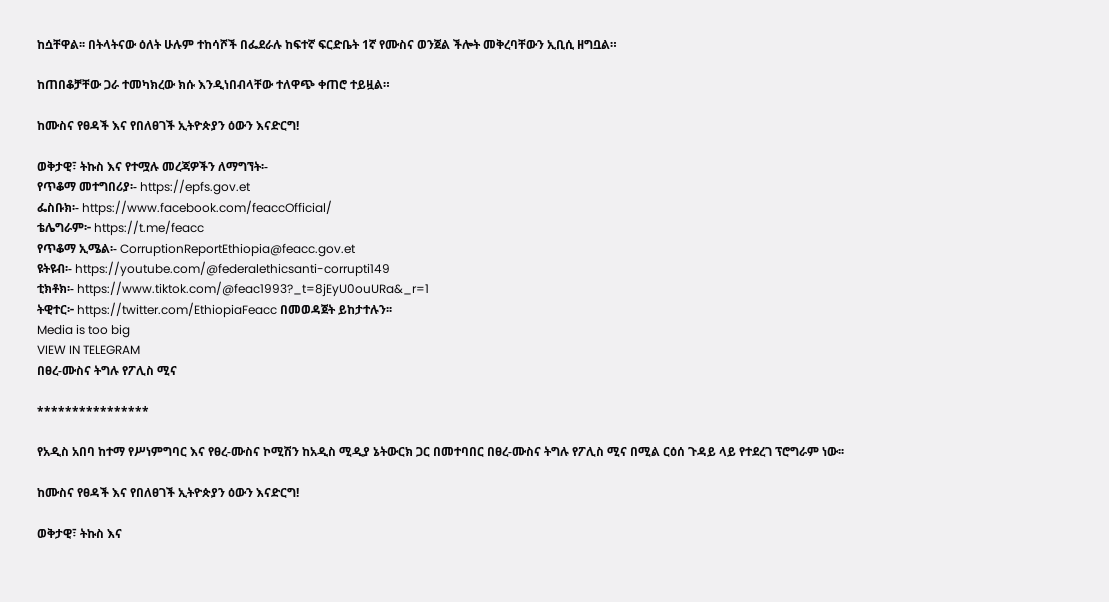ከሷቸዋል፡፡ በትላትናው ዕለት ሁሉም ተከሳሾች በፌደራሉ ከፍተኛ ፍርድቤት 1ኛ የሙስና ወንጀል ችሎት መቅረባቸውን ኢቢሲ ዘግቧል።

ከጠበቆቻቸው ጋራ ተመካክረው ክሱ እንዲነበብላቸው ተለዋጭ ቀጠሮ ተይዟል።

ከሙስና የፀዳች እና የበለፀገች ኢትዮጵያን ዕውን እናድርግ!

ወቅታዊ፣ ትኩስ እና የተሟሉ መረጃዎችን ለማግኘት፡-
የጥቆማ መተግበሪያ፡- https://epfs.gov.et
ፌስቡክ፡- https://www.facebook.com/feaccOfficial/
ቴሌግራም፦ https://t.me/feacc
የጥቆማ ኢሜል፡- CorruptionReportEthiopia@feacc.gov.et
ዩትዩብ፡- https://youtube.com/@federalethicsanti-corrupti149
ቲክቶክ፡- https://www.tiktok.com/@feac1993?_t=8jEyU0ouURa&_r=1
ትዊተር፦ https://twitter.com/EthiopiaFeacc በመወዳጀት ይከታተሉን፡፡
Media is too big
VIEW IN TELEGRAM
በፀረ-ሙስና ትግሉ የፖሊስ ሚና

****************

የአዲስ አበባ ከተማ የሥነምግባር እና የፀረ-ሙስና ኮሚሽን ከአዲስ ሚዲያ ኔትውርክ ጋር በመተባበር በፀረ-ሙስና ትግሉ የፖሊስ ሚና በሚል ርዕሰ ጉዳይ ላይ የተደረገ ፕሮግራም ነው፡፡

ከሙስና የፀዳች እና የበለፀገች ኢትዮጵያን ዕውን እናድርግ!

ወቅታዊ፣ ትኩስ እና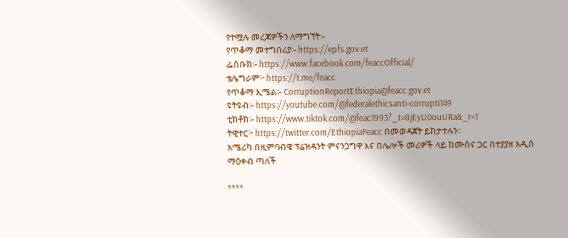የተሟሉ መረጃዎችን ለማግኘት፡-
የጥቆማ መተግበሪያ፡- https://epfs.gov.et
ፌስቡክ፡- https://www.facebook.com/feaccOfficial/
ቴሌግራም፦ https://t.me/feacc
የጥቆማ ኢሜል፡- CorruptionReportEthiopia@feacc.gov.et
ዩትዩብ፡- https://youtube.com/@federalethicsanti-corrupti149
ቲክቶክ፡- https://www.tiktok.com/@feac1993?_t=8jEyU0ouURa&_r=1
ትዊተር፦ https://twitter.com/EthiopiaFeacc በመወዳጀት ይከታተሉን፡፡
አሜሪካ በዚምባብዌ ፕሬዝዳንት ምናንጋግዋ እና በሌሎች መሪዎች ላይ ከሙስና ጋር በተያያዘ አዲስ ማዕቀብ ጣለች

****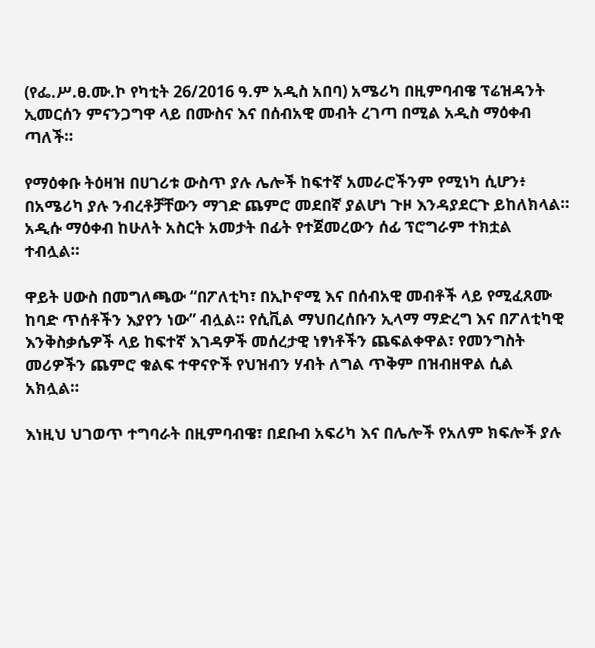(የፌ.ሥ.ፀ.ሙ.ኮ የካቲት 26/2016 ዓ.ም አዲስ አበባ) አሜሪካ በዚምባብዌ ፕሬዝዳንት ኢመርሰን ምናንጋግዋ ላይ በሙስና እና በሰብአዊ መብት ረገጣ በሚል አዲስ ማዕቀብ ጣለች።

የማዕቀቡ ትዕዛዝ በሀገሪቱ ውስጥ ያሉ ሌሎች ከፍተኛ አመራሮችንም የሚነካ ሲሆን፥ በአሜሪካ ያሉ ንብረቶቻቸውን ማገድ ጨምሮ መደበኛ ያልሆነ ጉዞ እንዳያደርጉ ይከለክላል። አዲሱ ማዕቀብ ከሁለት አስርት አመታት በፊት የተጀመረውን ሰፊ ፕሮግራም ተክቷል ተብሏል።

ዋይት ሀውስ በመግለጫው “በፖለቲካ፣ በኢኮኖሚ እና በሰብአዊ መብቶች ላይ የሚፈጸሙ ከባድ ጥሰቶችን እያየን ነው” ብሏል። የሲቪል ማህበረሰቡን ኢላማ ማድረግ እና በፖለቲካዊ እንቅስቃሴዎች ላይ ከፍተኛ እገዳዎች መሰረታዊ ነፃነቶችን ጨፍልቀዋል፣ የመንግስት መሪዎችን ጨምሮ ቁልፍ ተዋናዮች የህዝብን ሃብት ለግል ጥቅም በዝብዘዋል ሲል አክሏል።

እነዚህ ህገወጥ ተግባራት በዚምባብዌ፣ በደቡብ አፍሪካ እና በሌሎች የአለም ክፍሎች ያሉ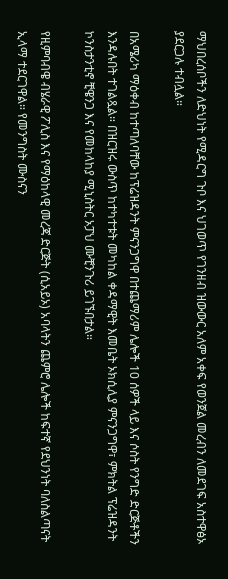ማህበረሰቦችን ለድህነት የሚዳርግ ጉቦ እና ህገወጥ የገንዘብ ዝውውር አለም አቀፍ የወንጀል መረብን ለመደገፍ አስተዋፅኦ ያደርጋሉ ተብሏል።

በአሜሪካ ማዕቀብ ከተጣለባቸው ከፕሬዝዳንት ምናንጋግዋ በተጨማሪም ሌሎች 10 ሰዎች ላይ እና ሶስት የንግድ ድርጅቶችን እንዳሉበት ተገልጿል። በዝርዝሩ ውስጥ ከተካተቱት መካከል ቀዳማዊት እመቤት ኦክሲሊያ ምናንጋግዋ፣ ምክትል ፕሬዝዳንት ኮንስታንቲኖ ቺዌንጋ እና የመከላከያ ሚኒስትር ኦፓህ ሙቺንጉሪ ይገኙበታል።

የዚምባብዌ ብሄራዊ ፖሊስ እና የማዕከላዊ መረጃ ድርጅት (ሲአይኦ) አባላትን ጨምሮ ሌሎች ከፍተኛ የደህንነት ባለስልጣናት ኢላማ ተደርገዋል። የመንግስት ሙስናን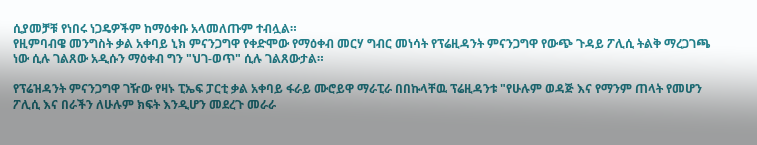ሲያመቻቹ የነበሩ ነጋዴዎችም ከማዕቀቡ አላመለጡም ተብሏል።
የዚምባብዌ መንግስት ቃል አቀባይ ኒክ ምናንጋግዋ የቀድሞው የማዕቀብ መርሃ ግብር መነሳት የፕሬዚዳንት ምናንጋግዋ የውጭ ጉዳይ ፖሊሲ ትልቅ ማረጋገጫ ነው ሲሉ ገልጸው አዲሱን ማዕቀብ ግን "ህገ-ወጥ" ሲሉ ገልጸውታል።

የፕሬዝዳንት ምናንጋግዋ ገዥው የዛኑ ፒኤፍ ፓርቲ ቃል አቀባይ ፋራይ ሙሮይዋ ማራፒራ በበኩላቸዉ ፕሬዚዳንቱ "የሁሉም ወዳጅ እና የማንም ጠላት የመሆን ፖሊሲ እና በራችን ለሁሉም ክፍት እንዲሆን መደረጉ መራራ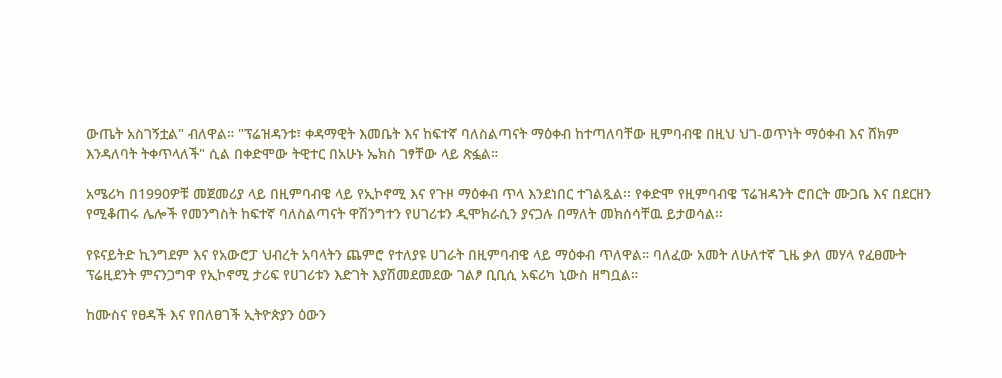ውጤት አስገኝቷል" ብለዋል። "ፕሬዝዳንቱ፣ ቀዳማዊት እመቤት እና ከፍተኛ ባለስልጣናት ማዕቀብ ከተጣለባቸው ዚምባብዌ በዚህ ህገ-ወጥነት ማዕቀብ እና ሸክም እንዳለባት ትቀጥላለች" ሲል በቀድሞው ትዊተር በአሁኑ ኤክስ ገፃቸው ላይ ጽፏል።

አሜሪካ በ1990ዎቹ መጀመሪያ ላይ በዚምባብዌ ላይ የኢኮኖሚ እና የጉዞ ማዕቀብ ጥላ እንደነበር ተገልጿል፡፡ የቀድሞ የዚምባብዌ ፕሬዝዳንት ሮበርት ሙጋቤ እና በደርዘን የሚቆጠሩ ሌሎች የመንግስት ከፍተኛ ባለስልጣናት ዋሽንግተን የሀገሪቱን ዲሞክራሲን ያናጋሉ በማለት መክሰሳቸዉ ይታወሳል፡፡

የዩናይትድ ኪንግደም እና የአውሮፓ ህብረት አባላትን ጨምሮ የተለያዩ ሀገራት በዚምባብዌ ላይ ማዕቀብ ጥለዋል። ባለፈው አመት ለሁለተኛ ጊዜ ቃለ መሃላ የፈፀሙት ፕሬዚደንት ምናንጋግዋ የኢኮኖሚ ታሪፍ የሀገሪቱን እድገት እያሽመደመደው ገልፆ ቢቢሲ አፍሪካ ኒውስ ዘግቧል።

ከሙስና የፀዳች እና የበለፀገች ኢትዮጵያን ዕውን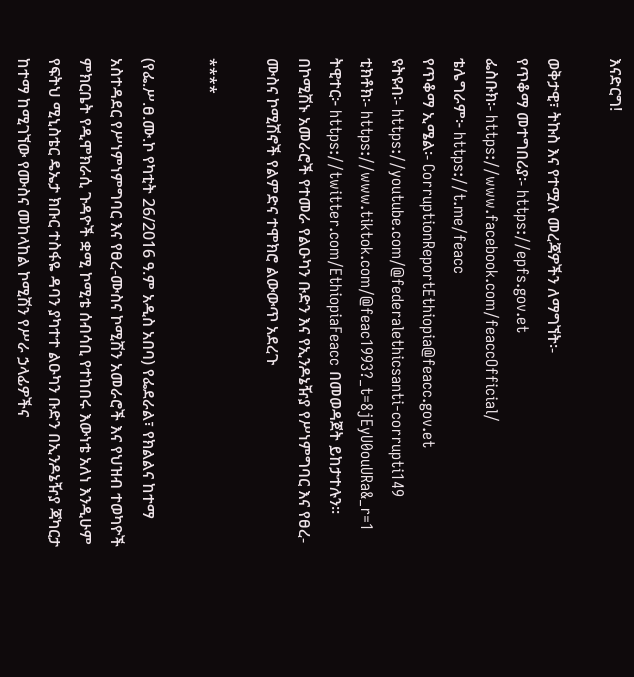እናድርግ!

ወቅታዊ፣ ትኩስ እና የተሟሉ መረጃዎችን ለማግኘት፡-
የጥቆማ መተግበሪያ፡- https://epfs.gov.et
ፌስቡክ፡- https://www.facebook.com/feaccOfficial/
ቴሌግራም፦ https://t.me/feacc
የጥቆማ ኢሜል፡- CorruptionReportEthiopia@feacc.gov.et
ዩትዩብ፡- https://youtube.com/@federalethicsanti-corrupti149
ቲክቶክ፡- https://www.tiktok.com/@feac1993?_t=8jEyU0ouURa&_r=1
ትዊተር፦ https://twitter.com/EthiopiaFeacc በመወዳጀት ይከታተሉን፡፡
በኮሚሽኑ አመራሮች የተመራ የልዑካን ቡድን እና የኢንዶኔዥያ የሥነምግባር እና የፀረ-ሙስና ኮሚሽኖች የልምድና ተሞክሮ ልውውጥ አደረጉ

****

(የፌ.ሥ.ፀ.ሙ.ኮ የካቲት 26/2016 ዓ.ም አዲስ አበባ) የፌደራል፣ የክልልና ከተማ አስተዳደር የሥነምነምግባር እና የፀረ-ሙስና ኮሚሽን አመራሮች እና የህዝብ ተወካዮች ምክርቤት የዲሞክራሲ ጉዳዮች ቋሚ ኮሚቴ ሰብሳቢ የተከበሩ እውነቴ አለነ እንዲሁም የፍትህ ሚኒስቴር ዴኤታ ክቡር ተስፋዬ ዳባን ያካተተ ልዑካን ቡድን በኢንዶኔዥያ ጃካርታ ከተማ ከሚገኘው የሙስና መከላከል ኮሚሽን የሥራ ኃላፊዎችና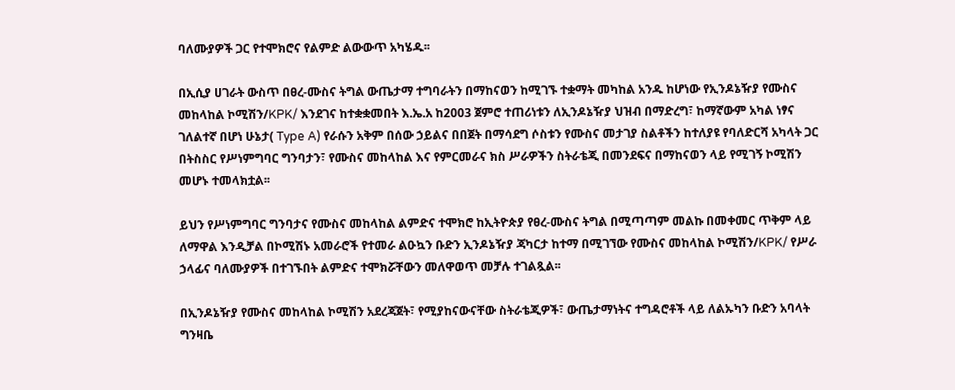ባለሙያዎች ጋር የተሞክሮና የልምድ ልውውጥ አካሄዱ፡፡

በኢሲያ ሀገራት ውስጥ በፀረ-ሙስና ትግል ውጤታማ ተግባራትን በማከናወን ከሚገኙ ተቋማት መካከል አንዱ ከሆነው የኢንዶኔዥያ የሙስና መከላከል ኮሚሽን/KPK/ እንደገና ከተቋቋመበት እ.ኤ.አ ከ2003 ጀምሮ ተጠሪነቱን ለኢንዶኔዥያ ህዝብ በማድረግ፣ ከማኛውም አካል ነፃና ገለልተኛ በሆነ ሁኔታ( Type A) የራሱን አቅም በሰው ኃይልና በበጀት በማሳደግ ሶስቱን የሙስና መታገያ ስልቶችን ከተለያዩ የባለድርሻ አካላት ጋር በትስስር የሥነምግባር ግንባታን፣ የሙስና መከላከል እና የምርመራና ክስ ሥራዎችን ስትራቴጂ በመንደፍና በማከናወን ላይ የሚገኝ ኮሚሽን መሆኑ ተመላክቷል፡፡

ይህን የሥነምግባር ግንባታና የሙስና መከላከል ልምድና ተሞክሮ ከኢትዮጵያ የፀረ-ሙስና ትግል በሚጣጣም መልኩ በመቀመር ጥቅም ላይ ለማዋል እንዲቻል በኮሚሽኑ አመራሮች የተመራ ልዑኳን ቡድን ኢንዶኔዥያ ጃካርታ ከተማ በሚገኘው የሙስና መከላከል ኮሚሽን/KPK/ የሥራ ኃላፊና ባለሙያዎች በተገኙበት ልምድና ተሞክሯቸውን መለዋወጥ መቻሉ ተገልጿል፡፡

በኢንዶኔዥያ የሙስና መከላከል ኮሚሽን አደረጃጀት፣ የሚያከናውናቸው ስትራቴጂዎች፣ ውጤታማነትና ተግዳሮቶች ላይ ለልኡካን ቡድን አባላት ግንዛቤ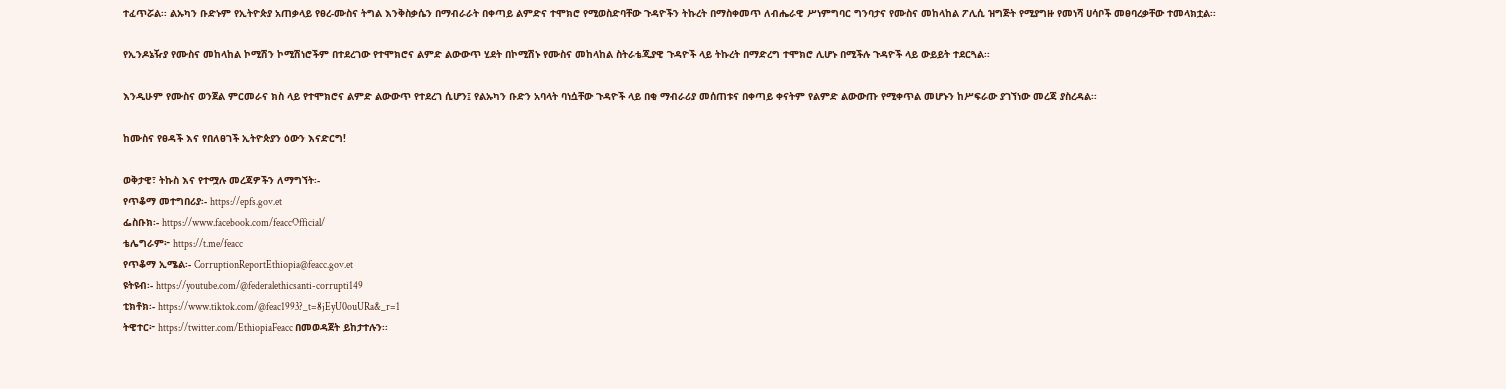ተፈጥሯል፡፡ ልኡካን ቡድኑም የኢትዮጵያ አጠቃላይ የፀረ-ሙስና ትግል እንቅስቃሴን በማብራራት በቀጣይ ልምድና ተሞክሮ የሚወስድባቸው ጉዳዮችን ትኩረት በማስቀመጥ ለብሔራዊ ሥነምግባር ግንባታና የሙስና መከላከል ፖሊሲ ዝግጅት የሚያግዙ የመነሻ ሀሳቦች መፀባረቃቸው ተመላክቷል፡፡

የኢንዶኔዥያ የሙስና መከላከል ኮሚሽን ኮሚሽነሮችም በተደረገው የተሞክሮና ልምድ ልውውጥ ሂደት በኮሚሽኑ የሙስና መከላከል ስትራቴጂያዊ ጉዳዮች ላይ ትኩረት በማድረግ ተሞክሮ ሊሆኑ በሚችሉ ጉዳዮች ላይ ውይይት ተደርጓል፡፡

እንዲሁም የሙስና ወንጀል ምርመራና ክስ ላይ የተሞክሮና ልምድ ልውውጥ የተደረገ ሲሆን፤ የልኡካን ቡድን አባላት ባነሷቸው ጉዳዮች ላይ በቂ ማብራሪያ መሰጠቱና በቀጣይ ቀናትም የልምድ ልውውጡ የሚቀጥል መሆኑን ከሥፍራው ያገኘነው መረጃ ያስረዳል፡፡

ከሙስና የፀዳች እና የበለፀገች ኢትዮጵያን ዕውን እናድርግ!

ወቅታዊ፣ ትኩስ እና የተሟሉ መረጃዎችን ለማግኘት፡-
የጥቆማ መተግበሪያ፡- https://epfs.gov.et
ፌስቡክ፡- https://www.facebook.com/feaccOfficial/
ቴሌግራም፦ https://t.me/feacc
የጥቆማ ኢሜል፡- CorruptionReportEthiopia@feacc.gov.et
ዩትዩብ፡- https://youtube.com/@federalethicsanti-corrupti149
ቲክቶክ፡- https://www.tiktok.com/@feac1993?_t=8jEyU0ouURa&_r=1
ትዊተር፦ https://twitter.com/EthiopiaFeacc በመወዳጀት ይከታተሉን፡፡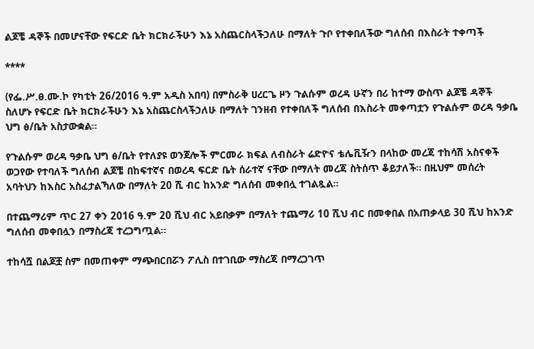ልጆቼ ዳኞች በመሆናቸው የፍርድ ቤት ክርክራችሁን እኔ አስጨርስላችኃለሁ በማለት ጉቦ የተቀበለችው ግለሰብ በእስራት ተቀጣች

****

(የፌ.ሥ.ፀ.ሙ.ኮ የካቲት 26/2016 ዓ.ም አዲስ አበባ) በምስራቅ ሀረርጌ ዞን ጉልሱም ወረዳ ሁኛን በሪ ከተማ ውስጥ ልጆቼ ዳኞች ስለሆኑ የፍርድ ቤት ክርክራችሁን እኔ አስጨርስላችኃለሁ በማለት ገንዘብ የተቀበለች ግለሰብ በእስራት መቀጣቷን የጉልሱም ወረዳ ዓቃቤ ህግ ፅ/ቤት አስታውቋል።

የጉልሱም ወረዳ ዓቃቤ ህግ ፅ/ቤት የተለያዩ ወንጀሎች ምርመራ ክፍል ለብስራት ሬድዮና ቴሌቪዥን በላከው መረጃ ተከሳሽ አስናቀች ወጋየው የተባለች ግለሰብ ልጆቼ በከፍተኛና በወረዳ ፍርድ ቤት ሰራተኛ ናቸው በማለት መረጃ ስትሰጥ ቆይታለች። በዚህም መሰረት አባትህን ከእስር አስፈታልኻለው በማለት 20 ሺ ብር ከአንድ ግለሰብ መቀበሏ ተገልጿል።

በተጨማሪም ጥር 27 ቀን 2016 ዓ.ም 20 ሺህ ብር አይበቃም በማለት ተጨማሪ 10 ሺህ ብር በመቀበል በአጠቃላይ 30 ሺህ ከአንድ ግለሰብ መቀበሏን በማስረጃ ተረጋግጧል።

ተከሳሿ በልጆቿ ስም በመጠቀም ማጭበርበሯን ፖሊስ በተገቢው ማስረጃ በማረጋገጥ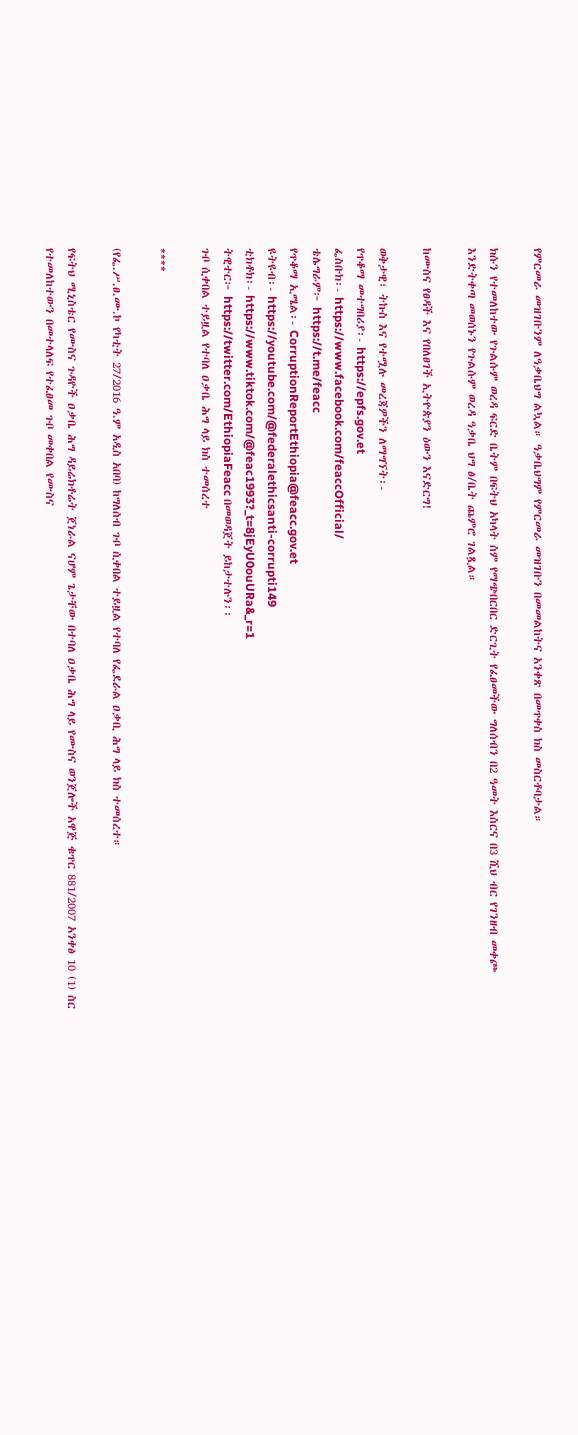የምርመራ መዝገቡንም ለዓቃቤህግ ልኳል። ዓቃቤህግም የምርመራ መዝገቡን በመመልከትና አንቀጽ በመጥቀስ ክስ መስርቶባታል።

ክሱን የተመለከተው የጉልሱም ወረዳ ፍርድ ቤትም በፍትህ አካላት ስም የማጭበርበር ድርጊት የፈፀመችው ግለሰብን በ2 ዓመት እስርና በ3 ሺህ ብር የገንዘብ መቀጮ እንድትቀጣ መወሰኑን የጉልሱም ወረዳ ዓቃቤ ህግ ፅ/ቤት ጨምሮ ገልጿል።

ከሙስና የፀዳች እና የበለፀገች ኢትዮጵያን ዕውን እናድርግ!

ወቅታዊ፣ ትኩስ እና የተሟሉ መረጃዎችን ለማግኘት፡-
የጥቆማ መተግበሪያ፡- https://epfs.gov.et
ፌስቡክ፡- https://www.facebook.com/feaccOfficial/
ቴሌግራም፦ https://t.me/feacc
የጥቆማ ኢሜል፡- CorruptionReportEthiopia@feacc.gov.et
ዩትዩብ፡- https://youtube.com/@federalethicsanti-corrupti149
ቲክቶክ፡- https://www.tiktok.com/@feac1993?_t=8jEyU0ouURa&_r=1
ትዊተር፦ https://twitter.com/EthiopiaFeacc በመወዳጀት ይከታተሉን፡፡
ጉቦ ሲቀበል ተይዟል የተባለ ዐቃቤ ሕግ ላይ ክስ ተመሰረተ

****

(የፌ.ሥ.ፀ.ሙ.ኮ የካቲት 27/2016 ዓ.ም አዲስ አበባ) ከግለሰብ ጉቦ ሲቀበል ተይዟል የተባለ የፌደራል ዐቃቢ ሕግ ላይ ክስ ተመሰረተ።

የፍትህ ሚኒስቴር የሙስና ጉዳዮች ዐቃቤ ሕግ ዳይሬክቶሬት ጀነራል ናሆም ጌታቸው በተባለ ዐቃቤ ሕግ ላይ የሙስና ወንጀሎች አዋጅ ቁጥር 881/2007 አንቀፅ 10 (1) ስር የተመለከተውን በመተላለፍ የተፈፀመ ጉቦ መቀበል የሙስና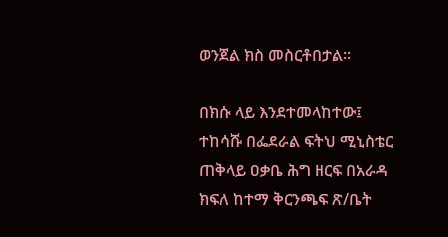ወንጀል ክስ መስርቶበታል።

በክሱ ላይ እንደተመላከተው፤ ተከሳሹ በፌደራል ፍትህ ሚኒስቴር ጠቅላይ ዐቃቤ ሕግ ዘርፍ በአራዳ ክፍለ ከተማ ቅርንጫፍ ጽ/ቤት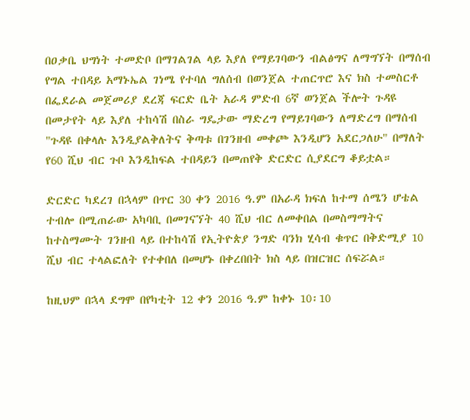በዐቃቤ ህግነት ተመድቦ በማገልገል ላይ እያለ የማይገባውን ብልፅግና ለማግኘት በማሰብ የግል ተበዳይ አማኑኤል ገነሜ የተባለ ግለሰብ በወንጀል ተጠርጥሮ እና ክስ ተመስርቶ በፌደራል መጀመሪያ ደረጃ ፍርድ ቤት አራዳ ምድብ 6ኛ ወንጀል ችሎት ጉዳዩ በመታየት ላይ እያለ ተከሳሽ በስራ ግዴታው ማድረግ የማይገባውን ለማድረግ በማሰብ "ጉዳዩ በቀላሉ እንዲያልቅለትና ቅጣቱ በገንዘብ መቀጮ እንዲሆን አደርጋለሁ" በማለት የ60 ሺህ ብር ጉቦ እንዲከፍል ተበዳይን በመጠየቅ ድርድር ሲያደርግ ቆይቷል።

ድርድር ካደረገ በኋላም በጥር 30 ቀን 2016 ዓ.ም በአራዳ ክፍለ ከተማ ሰሜን ሆቴል ተብሎ በሚጠራው አካባቢ በመገናኘት 40 ሺህ ብር ለመቀበል በመስማማትና ከተስማሙት ገንዘብ ላይ በተከሳሽ የኢትዮጵያ ንግድ ባንክ ሂሳብ ቁጥር በቅድሚያ 10 ሺህ ብር ተላልፎለት የተቀበለ በመሆኑ በቀረበበት ክስ ላይ በዝርዝር ሰፍሯል።

ከዚህም በኋላ ደግሞ በየካቲት 12 ቀን 2016 ዓ.ም ከቀኑ 10፡10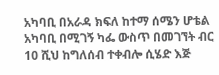አካባቢ በአራዳ ክፍለ ከተማ ሰሜን ሆቴል አካባቢ በሚገኝ ካፌ ውስጥ በመገኘት ብር 10 ሺህ ከግለሰብ ተቀብሎ ሲሄድ እጅ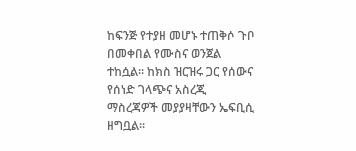ከፍንጅ የተያዘ መሆኑ ተጠቅሶ ጉቦ በመቀበል የሙስና ወንጀል ተከሷል፡፡ ከክስ ዝርዝሩ ጋር የሰውና የሰነድ ገላጭና አስረጂ ማስረጃዎች መያያዛቸውን ኤፍቢሲ ዘግቧል።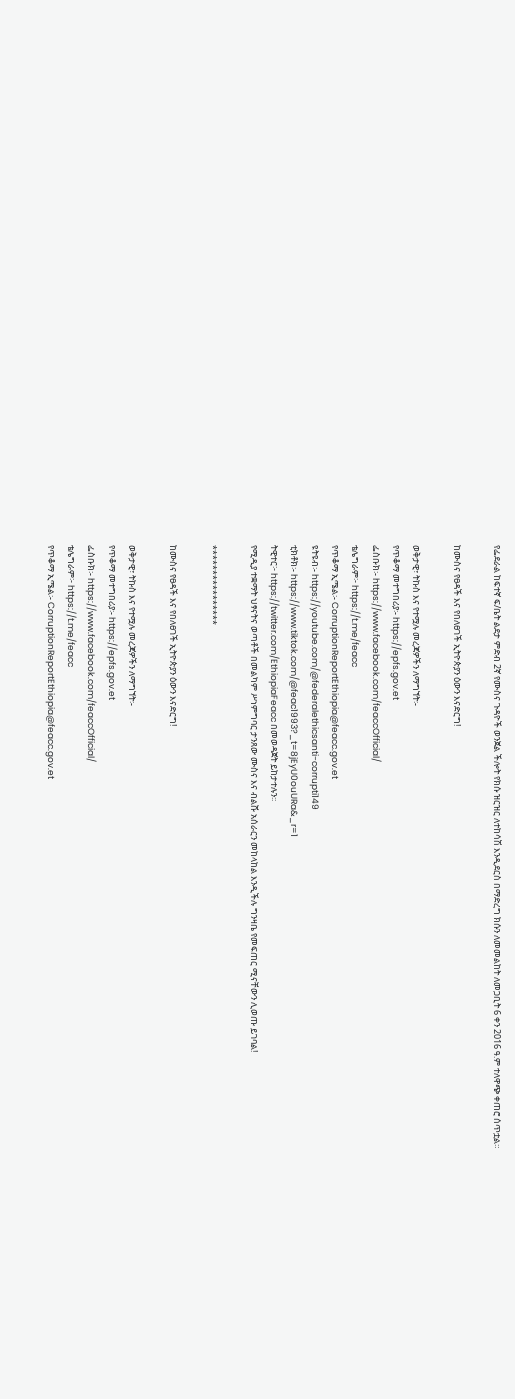የፌደራል ከፍተኛ ፍ/ቤት ልደታ ምድብ 2ኛ የሙስና ጉዳዮች ወንጀል ችሎት የክሱ ዝርዝር ለተከሳሽ እንዲደርስ በማድረግ ክሱን ለመመልከት ለመጋቢት 6 ቀን 2016 ዓ.ም ተለዋጭ ቀጠሮ ሰጥቷል።

ከሙስና የፀዳች እና የበለፀገች ኢትዮጵያን ዕውን እናድርግ!

ወቅታዊ፣ ትኩስ እና የተሟሉ መረጃዎችን ለማግኘት፡-
የጥቆማ መተግበሪያ፡- https://epfs.gov.et
ፌስቡክ፡- https://www.facebook.com/feaccOfficial/
ቴሌግራም፦ https://t.me/feacc
የጥቆማ ኢሜል፡- CorruptionReportEthiopia@feacc.gov.et
ዩትዩብ፡- https://youtube.com/@federalethicsanti-corrupti149
ቲክቶክ፡- https://www.tiktok.com/@feac1993?_t=8jEyU0ouURa&_r=1
ትዊተር፦ https://twitter.com/EthiopiaFeacc በመወዳጀት ይከታተሉን፡፡
የሚዲያ ተቋማት ህፃናትና ወጣቶች በመልካም ሥነምግባር ታንጸው ሙስና እና ብልሹ አሰራርን መከላከል እንዲችሉ ግንዛቤ የመፍጠር ሚናቸውን ሊወጡ ይገባል!

****************

ከሙስና የፀዳች እና የበለፀገች ኢትዮጵያን ዕውን እናድርግ!

ወቅታዊ፣ ትኩስ እና የተሟሉ መረጃዎችን ለማግኘት፡-
የጥቆማ መተግበሪያ፡- https://epfs.gov.et
ፌስቡክ፡- https://www.facebook.com/feaccOfficial/
ቴሌግራም፦ https://t.me/feacc
የጥቆማ ኢሜል፡- CorruptionReportEthiopia@feacc.gov.et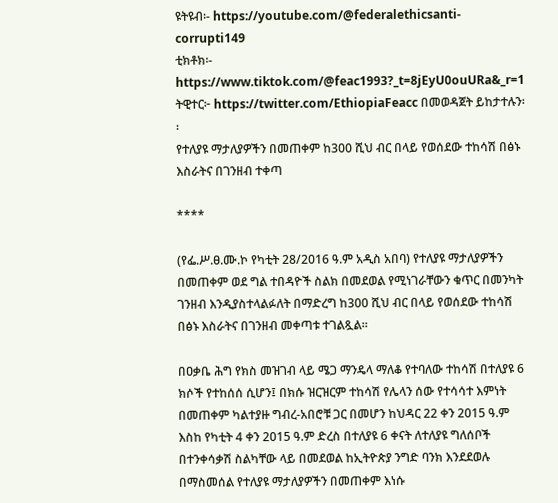ዩትዩብ፡- https://youtube.com/@federalethicsanti-corrupti149
ቲክቶክ፡- https://www.tiktok.com/@feac1993?_t=8jEyU0ouURa&_r=1
ትዊተር፦ https://twitter.com/EthiopiaFeacc በመወዳጀት ይከታተሉን፡፡
የተለያዩ ማታለያዎችን በመጠቀም ከ300 ሺህ ብር በላይ የወሰደው ተከሳሽ በፅኑ እስራትና በገንዘብ ተቀጣ

****

(የፌ.ሥ.ፀ.ሙ.ኮ የካቲት 28/2016 ዓ.ም አዲስ አበባ) የተለያዩ ማታለያዎችን በመጠቀም ወደ ግል ተበዳዮች ስልክ በመደወል የሚነገራቸውን ቁጥር በመንካት ገንዘብ እንዲያስተላልፉለት በማድረግ ከ300 ሺህ ብር በላይ የወሰደው ተከሳሽ በፅኑ እስራትና በገንዘብ መቀጣቱ ተገልጿል።

በዐቃቤ ሕግ የክስ መዝገብ ላይ ሜጋ ማንዴላ ማለቆ የተባለው ተከሳሽ በተለያዩ 6 ክሶች የተከሰሰ ሲሆን፤ በክሱ ዝርዝርም ተከሳሽ የሌላን ሰው የተሳሳተ እምነት በመጠቀም ካልተያዙ ግብረ-አበሮቹ ጋር በመሆን ከህዳር 22 ቀን 2015 ዓ.ም እስከ የካቲት 4 ቀን 2015 ዓ.ም ድረስ በተለያዩ 6 ቀናት ለተለያዩ ግለሰቦች በተንቀሳቃሽ ስልካቸው ላይ በመደወል ከኢትዮጵያ ንግድ ባንክ እንደደወሉ በማስመሰል የተለያዩ ማታለያዎችን በመጠቀም እነሱ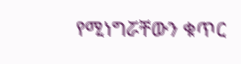የሚነግሯቸውን ቁጥር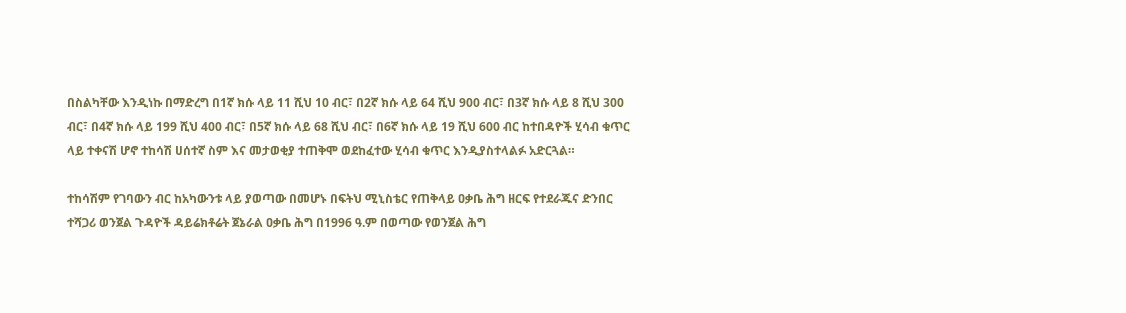በስልካቸው እንዲነኩ በማድረግ በ1ኛ ክሱ ላይ 11 ሺህ 10 ብር፣ በ2ኛ ክሱ ላይ 64 ሺህ 900 ብር፣ በ3ኛ ክሱ ላይ 8 ሺህ 300 ብር፣ በ4ኛ ክሱ ላይ 199 ሺህ 400 ብር፣ በ5ኛ ክሱ ላይ 68 ሺህ ብር፣ በ6ኛ ክሱ ላይ 19 ሺህ 600 ብር ከተበዳዮች ሂሳብ ቁጥር ላይ ተቀናሽ ሆኖ ተከሳሽ ሀሰተኛ ስም እና መታወቂያ ተጠቅሞ ወደከፈተው ሂሳብ ቁጥር እንዲያስተላልፉ አድርጓል።

ተከሳሽም የገባውን ብር ከአካውንቱ ላይ ያወጣው በመሆኑ በፍትህ ሚኒስቴር የጠቅላይ ዐቃቤ ሕግ ዘርፍ የተደራጁና ድንበር ተሻጋሪ ወንጀል ጉዳዮች ዳይሬክቶሬት ጀኔራል ዐቃቤ ሕግ በ1996 ዓ.ም በወጣው የወንጀል ሕግ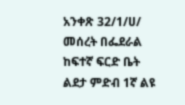አንቀጽ 32/1/ሀ/ መሰረት በፌደራል ከፍተኛ ፍርድ ቤት ልደታ ምድብ 1ኛ ልዩ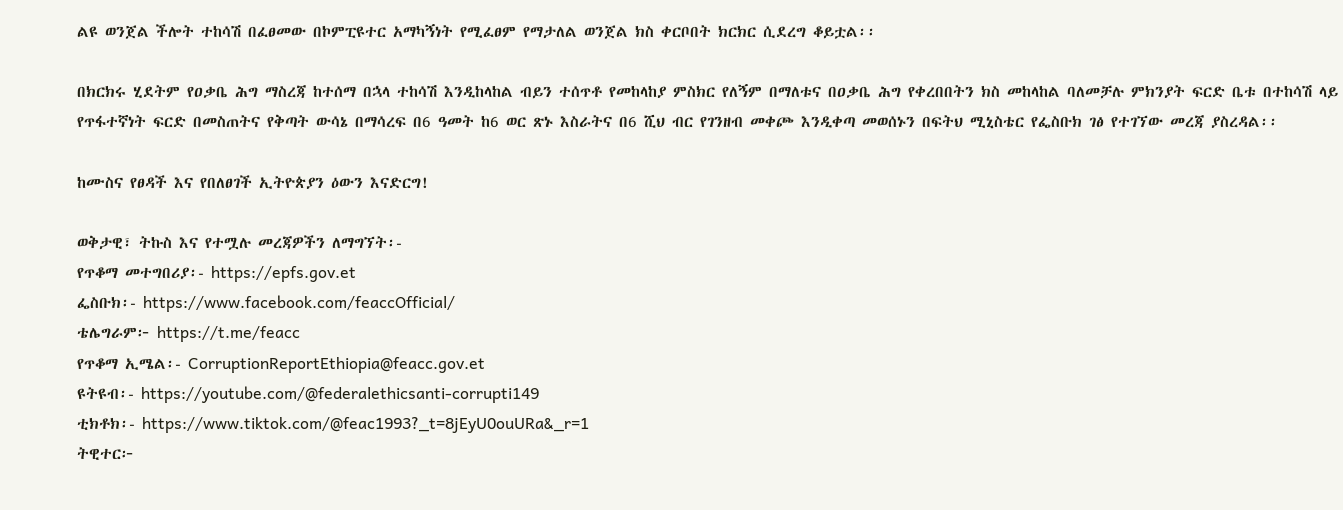ልዩ ወንጀል ችሎት ተከሳሽ በፈፀመው በኮምፒዩተር አማካኝነት የሚፈፀም የማታለል ወንጀል ክስ ቀርቦበት ክርክር ሲደረግ ቆይቷል፡፡

በክርክሩ ሂደትም የዐቃቤ ሕግ ማስረጃ ከተሰማ በኋላ ተከሳሽ እንዲከላከል ብይን ተሰጥቶ የመከላከያ ምስክር የለኝም በማለቱና በዐቃቤ ሕግ የቀረበበትን ክስ መከላከል ባለመቻሉ ምክንያት ፍርድ ቤቱ በተከሳሽ ላይ የጥፋተኛነት ፍርድ በመስጠትና የቅጣት ውሳኔ በማሳረፍ በ6 ዓመት ከ6 ወር ጽኑ እስራትና በ6 ሺህ ብር የገንዘብ መቀጮ እንዲቀጣ መወሰኑን በፍትህ ሚኒስቴር የፌስቡክ ገፅ የተገኘው መረጃ ያስረዳል፡፡

ከሙስና የፀዳች እና የበለፀገች ኢትዮጵያን ዕውን እናድርግ!

ወቅታዊ፣ ትኩስ እና የተሟሉ መረጃዎችን ለማግኘት፡-
የጥቆማ መተግበሪያ፡- https://epfs.gov.et
ፌስቡክ፡- https://www.facebook.com/feaccOfficial/
ቴሌግራም፦ https://t.me/feacc
የጥቆማ ኢሜል፡- CorruptionReportEthiopia@feacc.gov.et
ዩትዩብ፡- https://youtube.com/@federalethicsanti-corrupti149
ቲክቶክ፡- https://www.tiktok.com/@feac1993?_t=8jEyU0ouURa&_r=1
ትዊተር፦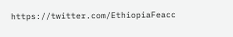https://twitter.com/EthiopiaFeacc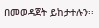በመወዳጀት ይከታተሉን፡፡